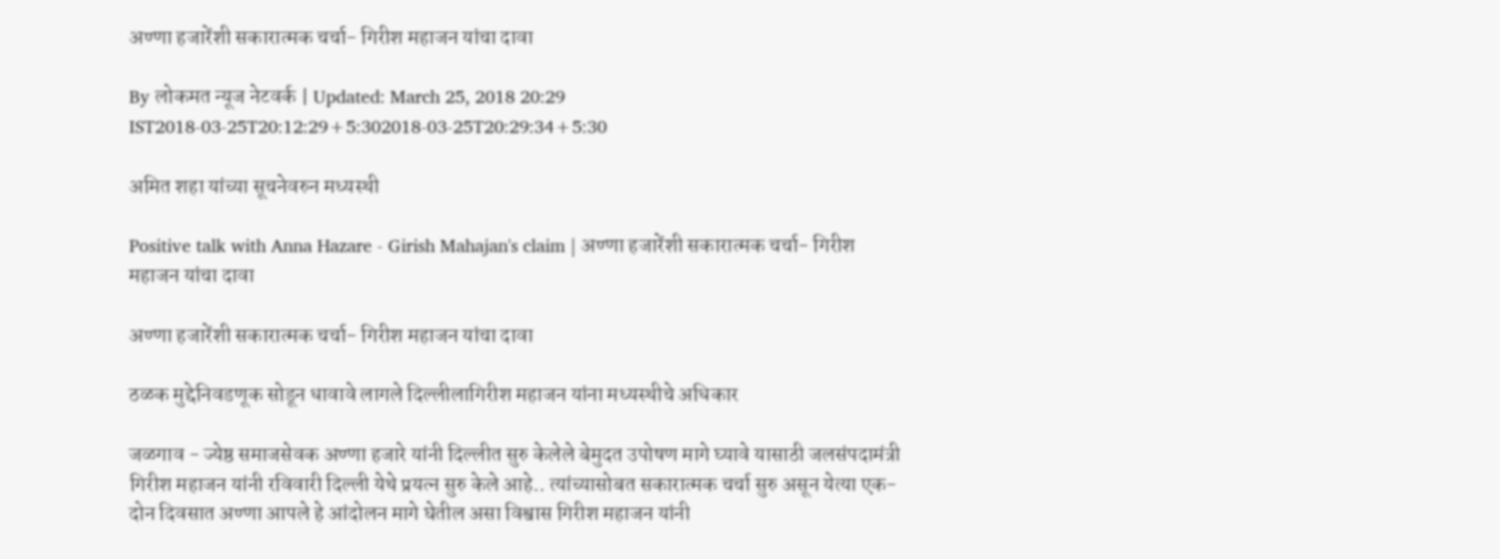अण्णा हजारेंशी सकारात्मक चर्चा- गिरीश महाजन यांचा दावा

By लोकमत न्यूज नेटवर्क | Updated: March 25, 2018 20:29 IST2018-03-25T20:12:29+5:302018-03-25T20:29:34+5:30

अमित शहा यांच्या सूचनेवरुन मध्यस्थी

Positive talk with Anna Hazare - Girish Mahajan's claim | अण्णा हजारेंशी सकारात्मक चर्चा- गिरीश महाजन यांचा दावा

अण्णा हजारेंशी सकारात्मक चर्चा- गिरीश महाजन यांचा दावा

ठळक मुद्देनिवडणूक सोडून धावावे लागले दिल्लीलागिरीश महाजन यांना मध्यस्थीचे अधिकार

जळगाव - ज्येष्ठ समाजसेवक अण्णा हजारे यांनी दिल्लीत सुरु केलेले बेमुदत उपोषण मागे घ्यावे यासाठी जलसंपदामंत्री गिरीश महाजन यांनी रविवारी दिल्ली येथे प्रयत्न सुरु केले आहे.. त्यांच्यासोबत सकारात्मक चर्चा सुरु असून येत्या एक- दोन दिवसात अण्णा आपले हे आंदोलन मागे घेतील असा विश्वास गिरीश महाजन यांनी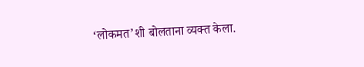‘लोकमत’शी बोलताना व्यक्त केला.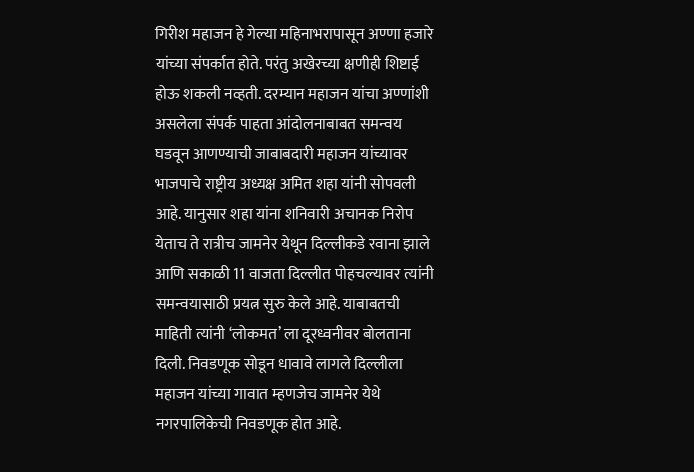गिरीश महाजन हे गेल्या महिनाभरापासून अण्णा हजारे यांच्या संपर्कात होते. परंतु अखेरच्या क्षणीही शिष्टाई होऊ शकली नव्हती. दरम्यान महाजन यांचा अण्णांशी असलेला संपर्क पाहता आंदोलनाबाबत समन्वय घडवून आणण्याची जाबाबदारी महाजन यांच्यावर भाजपाचे राष्ट्रीय अध्यक्ष अमित शहा यांनी सोपवली आहे. यानुसार शहा यांना शनिवारी अचानक निरोप येताच ते रात्रीच जामनेर येथून दिल्लीकडे रवाना झाले आणि सकाळी 11 वाजता दिल्लीत पोहचल्यावर त्यांनी समन्वयासाठी प्रयत्न सुरु केले आहे. याबाबतची माहिती त्यांनी ‘लोकमत’ ला दूरध्वनीवर बोलताना दिली. निवडणूक सोडून धावावे लागले दिल्लीला महाजन यांच्या गावात म्हणजेच जामनेर येथे नगरपालिकेची निवडणूक होत आहे.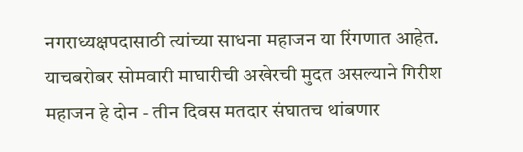नगराध्यक्षपदासाठी त्यांच्या साधना महाजन या रिंगणात आहेत. याचबरोबर सोमवारी माघारीची अखेरची मुदत असल्याने गिरीश महाजन हे दोन - तीन दिवस मतदार संघातच थांबणार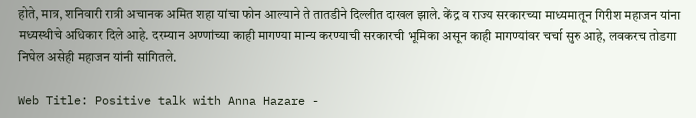होते, मात्र, शनिवारी रात्री अचानक अमित शहा यांचा फोन आल्याने ते तातडीने दिल्लीत दाखल झाले. केंद्र व राज्य सरकारच्या माध्यमातून गिरीश महाजन यांना मध्यस्थीचे अधिकार दिले आहे. दरम्यान अण्णांच्या काही मागण्या मान्य करण्याची सरकारची भूमिका असून काही मागण्यांवर चर्चा सुरु आहे, लवकरच तोडगा निघेल असेही महाजन यांनी सांगितले.

Web Title: Positive talk with Anna Hazare -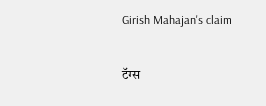Girish Mahajan's claim

टॅग्स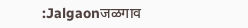:Jalgaonजळगाव